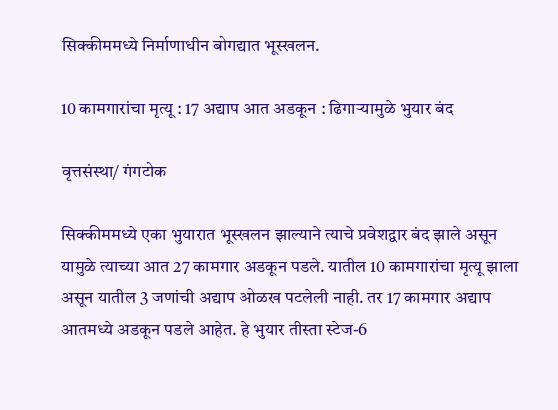सिक्कीममध्ये निर्माणाधीन बोगद्यात भूस्खलन.

10 कामगारांचा मृत्यू : 17 अद्याप आत अडकून : ढिगाऱ्यामुळे भुयार बंद

वृत्तसंस्था/ गंगटोक

सिक्कीममध्ये एका भुयारात भूस्खलन झाल्याने त्याचे प्रवेशद्वार बंद झाले असून यामुळे त्याच्या आत 27 कामगार अडकून पडले. यातील 10 कामगारांचा मृत्यू झाला असून यातील 3 जणांची अद्याप ओळख पटलेली नाही. तर 17 कामगार अद्याप आतमध्ये अडकून पडले आहेत. हे भुयार तीस्ता स्टेज-6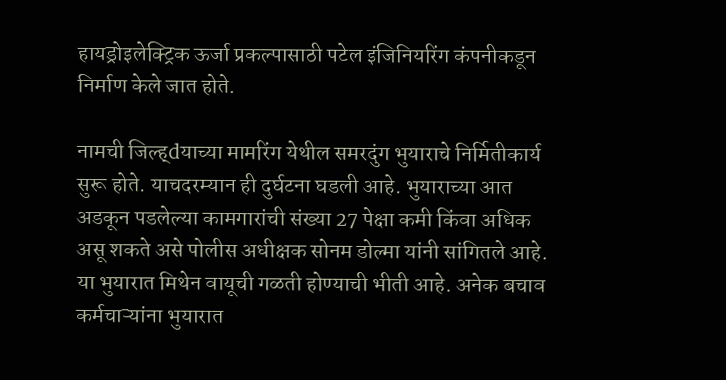हायड्रोइलेक्ट्रिक ऊर्जा प्रकल्पासाठी पटेल इंजिनियरिंग कंपनीकडून निर्माण केले जात होते.

नामची जिल्ह्dयाच्या मामरिंग येथील समरदुंग भुयाराचे निर्मितीकार्य सुरू होते. याचदरम्यान ही दुर्घटना घडली आहे. भुयाराच्या आत अडकून पडलेल्या कामगारांची संख्या 27 पेक्षा कमी किंवा अधिक असू शकते असे पोलीस अधीक्षक सोनम डोल्मा यांनी सांगितले आहे. या भुयारात मिथेन वायूची गळती होण्याची भीती आहे. अनेक बचाव कर्मचाऱ्यांना भुयारात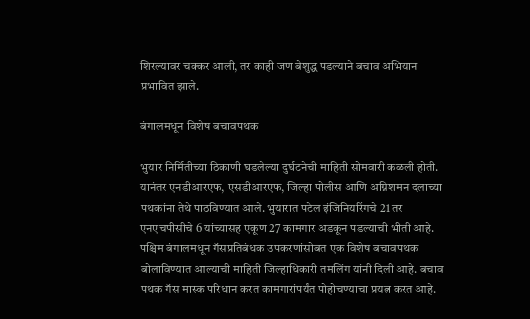शिरल्यावर चक्कर आली, तर काही जण बेशुद्ध पडल्याने बचाव अभियान प्रभावित झाले.

बंगालमधून विशेष बचावपथक

भुयार निर्मितीच्या ठिकाणी घडलेल्या दुर्घटनेची माहिती सोमवारी कळली होती. यानंतर एनडीआरएफ, एसडीआरएफ, जिल्हा पोलीस आणि अग्निशमन दलाच्या पथकांना तेथे पाठविण्यात आले. भुयारात पटेल इंजिनियरिंगचे 21 तर एनएचपीसीचे 6 यांच्यासह एकूण 27 कामगार अडकून पडल्याची भीती आहे. पश्चिम बंगालमधून गॅसप्रतिबंधक उपकरणांसोबत एक विशेष बचावपथक बोलाविण्यात आल्याची माहिती जिल्हाधिकारी तमलिंग यांनी दिली आहे. बचाव पथक गॅस मास्क परिधान करत कामगारांपर्यंत पोहोचण्याचा प्रयत्न करत आहे.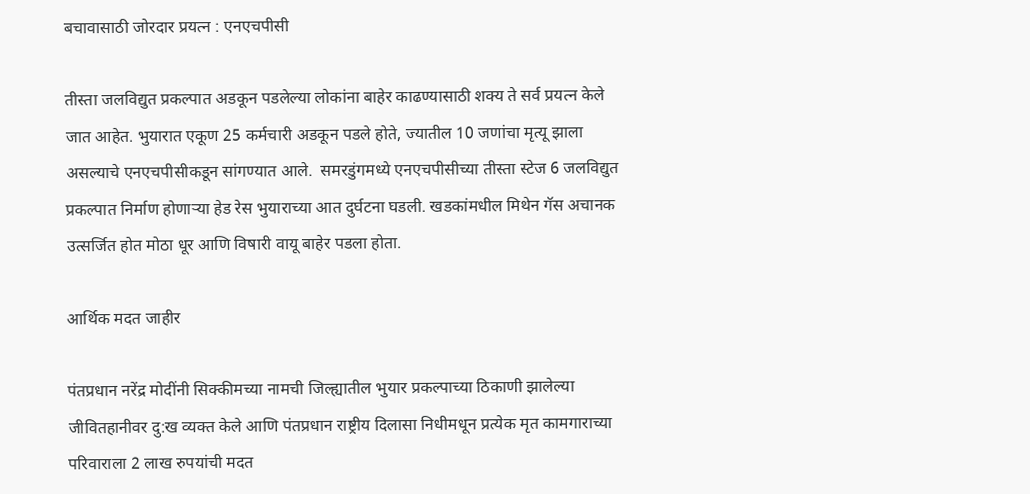बचावासाठी जोरदार प्रयत्न : एनएचपीसी

तीस्ता जलविद्युत प्रकल्पात अडकून पडलेल्या लोकांना बाहेर काढण्यासाठी शक्य ते सर्व प्रयत्न केले जात आहेत. भुयारात एकूण 25 कर्मचारी अडकून पडले होते, ज्यातील 10 जणांचा मृत्यू झाला असल्याचे एनएचपीसीकडून सांगण्यात आले.  समरडुंगमध्ये एनएचपीसीच्या तीस्ता स्टेज 6 जलविद्युत प्रकल्पात निर्माण होणाऱ्या हेड रेस भुयाराच्या आत दुर्घटना घडली. खडकांमधील मिथेन गॅस अचानक उत्सर्जित होत मोठा धूर आणि विषारी वायू बाहेर पडला होता.

आर्थिक मदत जाहीर

पंतप्रधान नरेंद्र मोदींनी सिक्कीमच्या नामची जिल्ह्यातील भुयार प्रकल्पाच्या ठिकाणी झालेल्या जीवितहानीवर दु:ख व्यक्त केले आणि पंतप्रधान राष्ट्रीय दिलासा निधीमधून प्रत्येक मृत कामगाराच्या परिवाराला 2 लाख रुपयांची मदत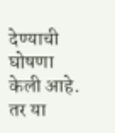देण्याची घोषणा केली आहे. तर या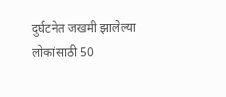दुर्घटनेत जखमी झालेल्या लोकांसाठी 50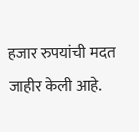हजार रुपयांची मदत जाहीर केली आहे.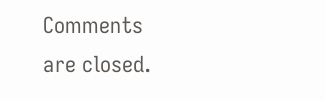Comments are closed.